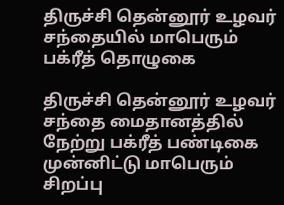திருச்சி தென்னூர் உழவர் சந்தையில் மாபெரும் பக்ரீத் தொழுகை

திருச்சி தென்னூர் உழவர் சந்தை மைதானத்தில் நேற்று பக்ரீத் பண்டிகை முன்னிட்டு மாபெரும் சிறப்பு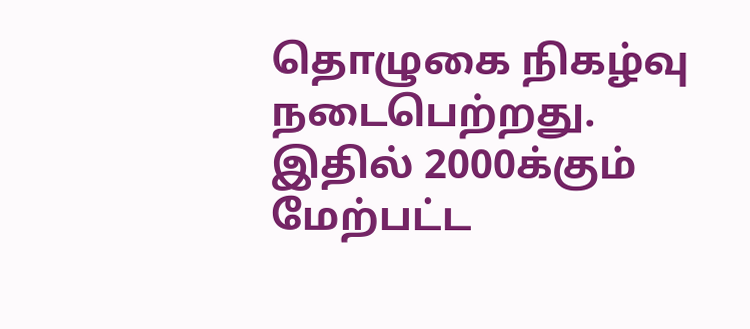தொழுகை நிகழ்வு நடைபெற்றது. இதில் 2000க்கும் மேற்பட்ட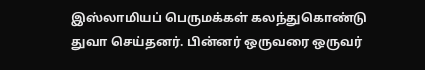இஸ்லாமியப் பெருமக்கள் கலந்துகொண்டு துவா செய்தனர். பின்னர் ஒருவரை ஒருவர்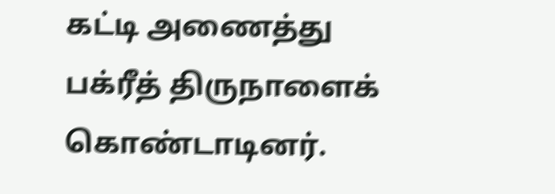கட்டி அணைத்து பக்ரீத் திருநாளைக் கொண்டாடினர்.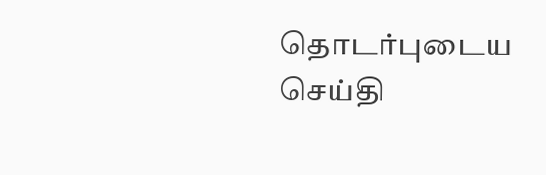தொடர்புடைய செய்தி